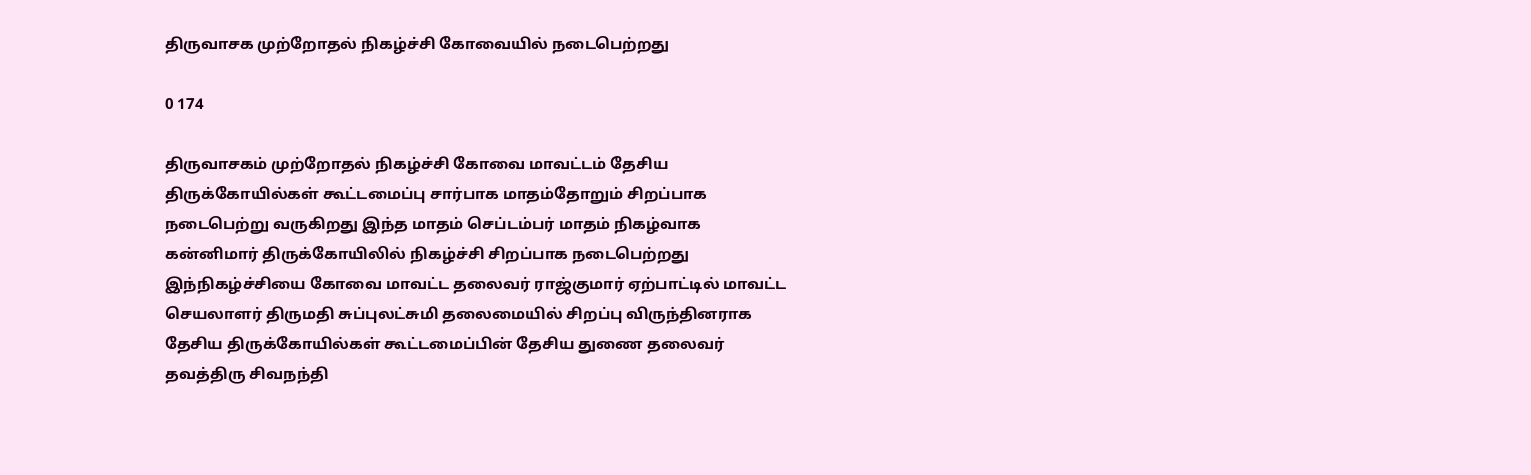திருவாசக முற்றோதல் நிகழ்ச்சி கோவையில் நடைபெற்றது

0 174

திருவாசகம் முற்றோதல் நிகழ்ச்சி கோவை மாவட்டம் தேசிய திருக்கோயில்கள் கூட்டமைப்பு சார்பாக மாதம்தோறும் சிறப்பாக நடைபெற்று வருகிறது இந்த மாதம் செப்டம்பர் மாதம் நிகழ்வாக கன்னிமார் திருக்கோயிலில் நிகழ்ச்சி சிறப்பாக நடைபெற்றது இந்நிகழ்ச்சியை கோவை மாவட்ட தலைவர் ராஜ்குமார் ஏற்பாட்டில் மாவட்ட செயலாளர் திருமதி சுப்புலட்சுமி தலைமையில் சிறப்பு விருந்தினராக தேசிய திருக்கோயில்கள் கூட்டமைப்பின் தேசிய துணை தலைவர் தவத்திரு சிவநந்தி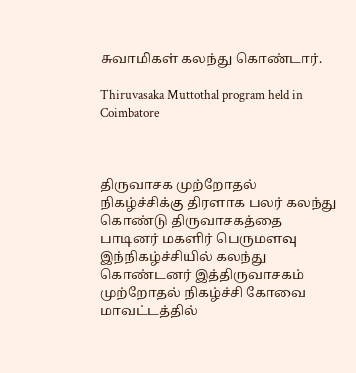சுவாமிகள் கலந்து கொண்டார்.

Thiruvasaka Muttothal program held in Coimbatore



திருவாசக முற்றோதல் நிகழ்ச்சிக்கு திரளாக பலர் கலந்து கொண்டு திருவாசகத்தை பாடினர் மகளிர் பெருமளவு இந்நிகழ்ச்சியில் கலந்து கொண்டனர் இத்திருவாசகம் முற்றோதல் நிகழ்ச்சி கோவை மாவட்டத்தில்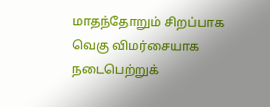மாதந்தோறும் சிறப்பாக வெகு விமர்சையாக நடைபெற்றுக்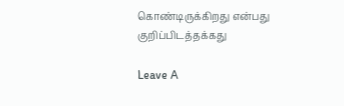கொண்டிருக்கிறது என்பது குறிப்பிடத்தக்கது

Leave A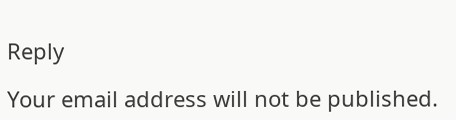Reply

Your email address will not be published.